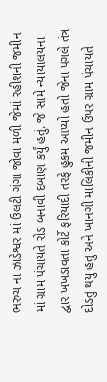ભરુચ ના ઝાડેશ્વર માં ઉલટી ગંગા જોવા મળી જેમાં રહીશની જમીન માં ગ્રામ પંચાયતે રોડ બનાવી દબાણ કર્યું હતું. જે સામે ન્યાયાલયના દ્વાર ખખડાવતા કોર્ટે ફરિયાદી તરફે હુકમ આપ્યો હતો જેના પગલે તંત્ર દોડતુ થયુ હતુ અને ખાનગી માલિકીની જમીન ઉપર ગ્રામ પંચાયતે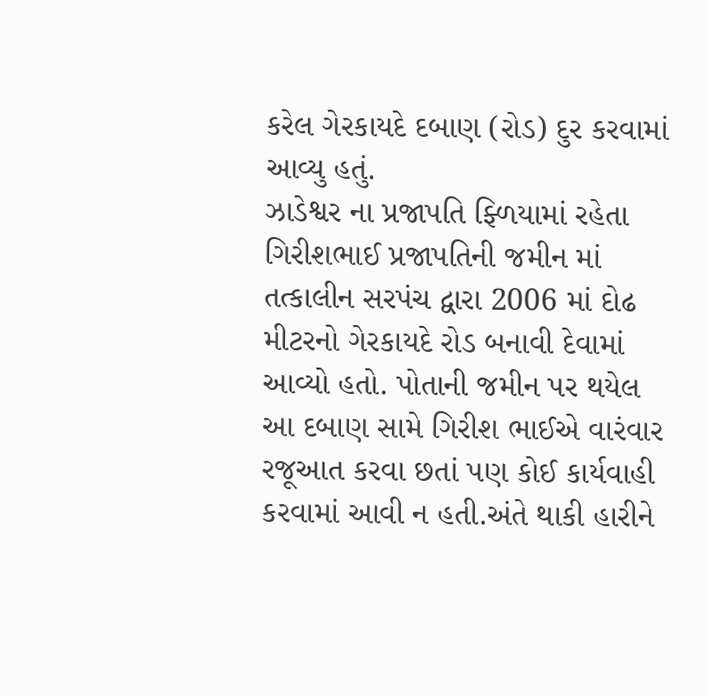કરેલ ગેરકાયદે દબાણ (રોડ) દુર કરવામાં આવ્યુ હતું.
ઝાડેશ્વર ના પ્રજાપતિ ફ્ળિયામાં રહેતા ગિરીશભાઈ પ્રજાપતિની જમીન માં તત્કાલીન સરપંચ દ્વારા 2006 માં દોઢ મીટરનો ગેરકાયદે રોડ બનાવી દેવામાં આવ્યો હતો. પોતાની જમીન પર થયેલ આ દબાણ સામે ગિરીશ ભાઈએ વારંવાર રજૂઆત કરવા છતાં પણ કોઈ કાર્યવાહી કરવામાં આવી ન હતી.અંતે થાકી હારીને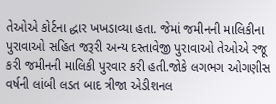તેઓએ કોર્ટના દ્ધાર ખખડાવ્યા હતા. જેમાં જમીનની માલિકીના પુરાવાઓ સહિત જરૂરી અન્ય દસ્તાવેજી પુરાવાઓ તેઓએ રજૂ કરી જમીનની માલિકી પુરવાર કરી હતી.જોકે લગભગ ઓગણીસ વર્ષની લાંબી લડત બાદ ત્રીજા એડીશનલ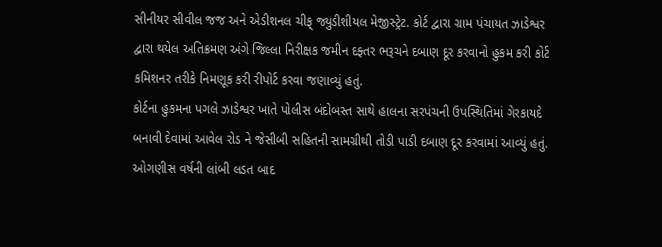સીનીયર સીવીલ જજ અને એડીશનલ ચીફ્ જ્યુડીશીયલ મેજીસ્ટ્રેટ. કોર્ટ દ્વારા ગ્રામ પંચાયત ઝાડેશ્વર દ્વારા થયેલ અતિક્રમણ અંગે જિલ્લા નિરીક્ષક જમીન દફ્તર ભરૂચને દબાણ દૂર કરવાનો હુકમ કરી કોર્ટ કમિશનર તરીકે નિમણૂક કરી રીપોર્ટ કરવા જણાવ્યું હતું.
કોર્ટના હુકમના પગલે ઝાડેશ્વર ખાતે પોલીસ બંદોબસ્ત સાથે હાલના સરપંચની ઉપસ્થિતિમાં ગેરકાયદે બનાવી દેવામાં આવેલ રોડ ને જેસીબી સહિતની સામગ્રીથી તોડી પાડી દબાણ દૂર કરવામાં આવ્યું હતું. ઓગણીસ વર્ષની લાંબી લડત બાદ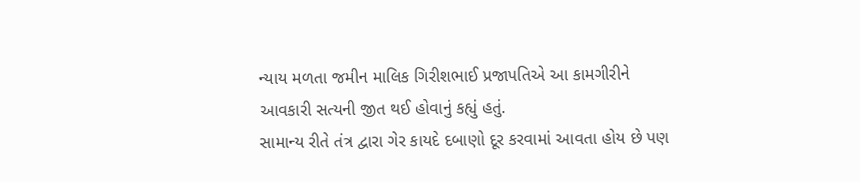ન્યાય મળતા જમીન માલિક ગિરીશભાઈ પ્રજાપતિએ આ કામગીરીને આવકારી સત્યની જીત થઈ હોવાનું કહ્યું હતું.
સામાન્ય રીતે તંત્ર દ્વારા ગેર કાયદે દબાણો દૂર કરવામાં આવતા હોય છે પણ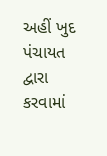અહીં ખુદ પંચાયત દ્વારા કરવામાં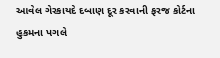આવેલ ગેરકાયદે દબાણ દૂર કરવાની ફરજ કોર્ટના હુકમના પગલે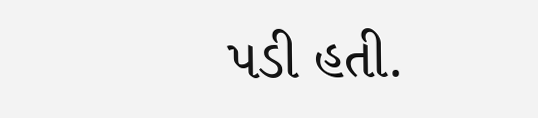પડી હતી.